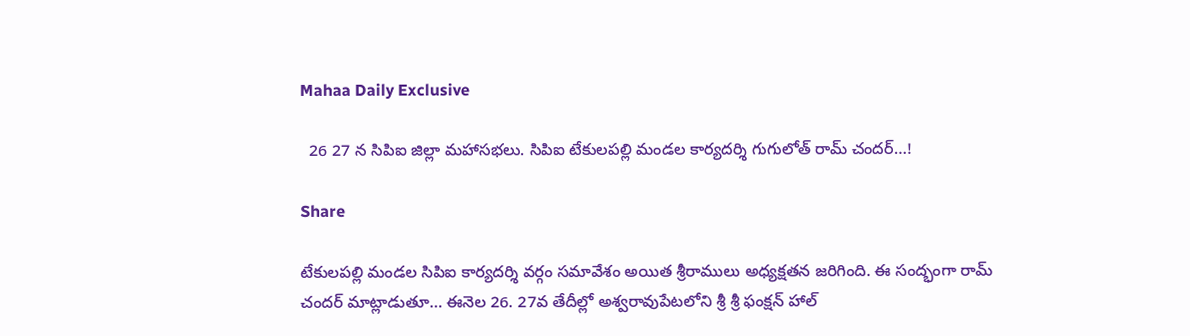Mahaa Daily Exclusive

  26 27 న సిపిఐ జిల్లా మహాసభలు. సిపిఐ టేకులపల్లి మండల కార్యదర్శి గుగులోత్ రామ్ చందర్…!

Share

టేకులపల్లి మండల సిపిఐ కార్యదర్శి వర్గం సమావేశం అయిత శ్రీరాములు అధ్యక్షతన జరిగింది. ఈ సంద్భంగా రామ్ చందర్ మాట్లాడుతూ… ఈనెల 26. 27వ తేదీల్లో అశ్వరావుపేటలోని శ్రీ శ్రీ ఫంక్షన్ హాల్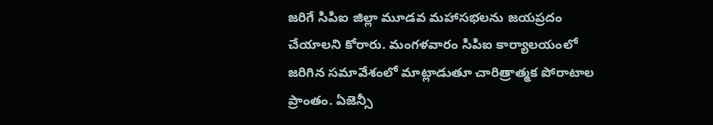జరిగే సిపిఐ జిల్లా మూడవ మహాసభలను జయప్రదం చేయాలని కోరారు. మంగళవారం సిపిఐ కార్యాలయంలో జరిగిన సమావేశంలో మాట్లాడుతూ చారిత్రాత్మక పోరాటాల ప్రాంతం. ఏజెన్సీ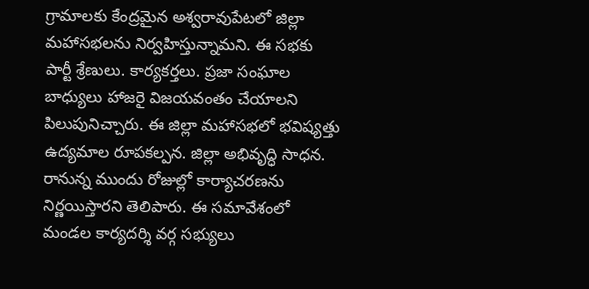గ్రామాలకు కేంద్రమైన అశ్వరావుపేటలో జిల్లా మహాసభలను నిర్వహిస్తున్నామని. ఈ సభకు పార్టీ శ్రేణులు. కార్యకర్తలు. ప్రజా సంఘాల బాధ్యులు హాజరై విజయవంతం చేయాలని పిలుపునిచ్చారు. ఈ జిల్లా మహాసభలో భవిష్యత్తు ఉద్యమాల రూపకల్పన. జిల్లా అభివృద్ధి సాధన. రానున్న ముందు రోజుల్లో కార్యాచరణను నిర్ణయిస్తారని తెలిపారు. ఈ సమావేశంలో మండల కార్యదర్శి వర్గ సభ్యులు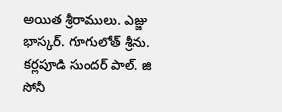అయిత శ్రీరాములు. ఎజ్జు భాస్కర్. గూగులోత్ శ్రీను. కర్లపూడి సుందర్ పాల్. జి సోనీ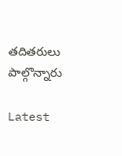తదితరులు పాల్గొన్నారు

Latest